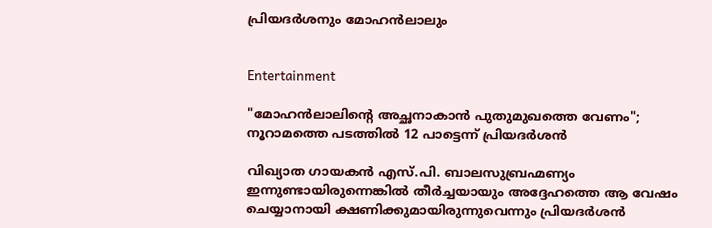പ്രിയദർശനും മോഹൻലാലും


Entertainment

"മോഹൻലാലിന്‍റെ അച്ഛനാകാൻ പുതുമുഖത്തെ വേണം"; നൂറാമത്തെ പടത്തിൽ 12 പാട്ടെന്ന് പ്രിയദർശൻ

വിഖ്യാത ഗായകൻ എസ്.പി. ബാലസുബ്രഹ്മണ്യം ഇന്നുണ്ടായിരുന്നെങ്കിൽ തീർച്ചയായും അദ്ദേഹത്തെ ആ വേഷം ചെയ്യാനായി ക്ഷണിക്കുമായിരുന്നുവെന്നും പ്രിയദർശൻ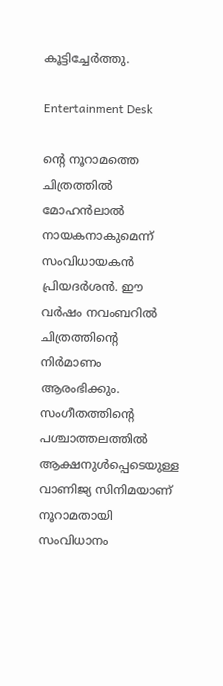കൂട്ടിച്ചേർത്തു.

Entertainment Desk

ന്‍റെ നൂറാമത്തെ ചിത്രത്തിൽ മോഹൻലാൽ നായകനാകുമെന്ന് സംവിധായകൻ പ്രിയദർശൻ. ഈ വർഷം നവംബറിൽ ചിത്രത്തിന്‍റെ നിർമാണം ആരംഭിക്കും. സംഗീതത്തിന്‍റെ പശ്ചാത്തലത്തിൽ ആക്ഷനുൾപ്പെടെയുള്ള വാണിജ്യ സിനിമയാണ് നൂറാമതായി സംവിധാനം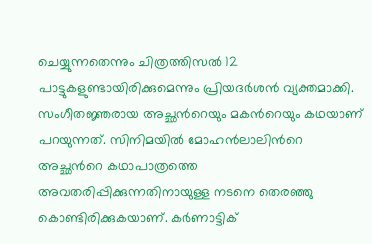ചെയ്യുന്നതെന്നും ചിത്രത്തിസൽ 12 പാട്ടുകളുണ്ടായിരിക്കുമെന്നും പ്രിയദർശൻ വ്യക്തമാക്കി. സംഗീതജ്ഞരായ അച്ഛന്‍റെയും മകന്‍റെയും കഥയാണ് പറയുന്നത്. സിനിമയിൽ മോഹൻലാലിന്‍റെ അച്ഛന്‍റെ കഥാപാത്രത്തെ അവതരിപ്പിക്കുന്നതിനായുള്ള നടനെ ത‌െരഞ്ഞു കൊണ്ടിരിക്കുകയാണ്. കർണാട്ടിക്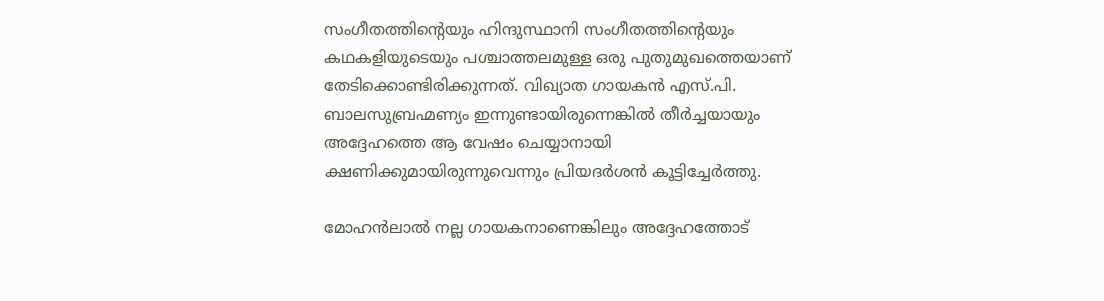സംഗീതത്തിന്‍റെയും ഹിന്ദുസ്ഥാനി സംഗീതത്തിന്‍റെയും കഥകളിയുടെയും പശ്ചാത്തലമുള്ള ഒരു പുതുമുഖത്തെയാണ് തേടിക്കൊണ്ടിരിക്കുന്നത്. വിഖ്യാത ഗായകൻ എസ്.പി. ബാലസുബ്രഹ്മണ്യം ഇന്നുണ്ടായിരുന്നെങ്കിൽ തീർച്ചയായും അദ്ദേഹത്തെ ആ വേഷം ചെയ്യാനായി ക്ഷണിക്കുമായിരുന്നുവെന്നും പ്രിയദർശൻ കൂട്ടിച്ചേർത്തു.

മോഹൻലാൽ നല്ല ഗായകനാണെങ്കിലും അദ്ദേഹത്തോട്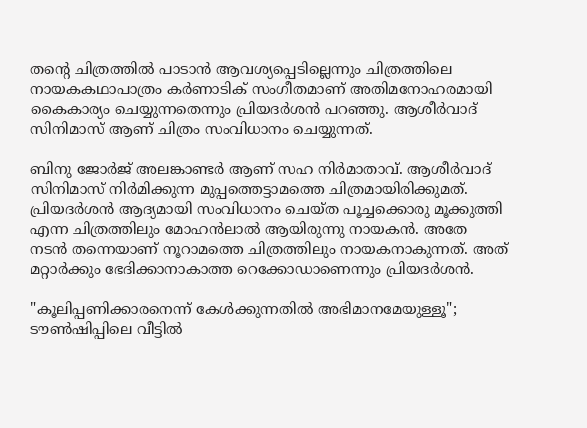തന്‍റെ ചിത്രത്തിൽ പാടാൻ ആവശ്യപ്പെടില്ലെന്നും ചിത്രത്തിലെ നായകകഥാപാത്രം കർണാടിക് സംഗീതമാണ് അതിമനോഹരമായി കൈകാര്യം ചെയ്യുന്നതെന്നും പ്രിയദർശൻ പറഞ്ഞു. ആശീർ‌വാദ് സിനിമാസ് ആണ് ചിത്രം സംവിധാനം ചെയ്യുന്നത്.

ബിനു ജോർജ് അലങ്കാണ്ടർ ആണ് സഹ നിർമാതാവ്. ആശീർവാദ് സിനിമാസ് നിർമിക്കുന്ന മുപ്പത്തെട്ടാമത്തെ ചിത്രമായിരിക്കുമത്. പ്രിയദർശൻ ആദ്യമായി സംവിധാനം ചെയ്ത പൂച്ചക്കൊരു മൂക്കുത്തി എന്ന ചിത്രത്തിലും മോഹൻലാൽ ആയിരുന്നു നായകൻ. അതേ നടൻ തന്നെയാണ് നൂറാമത്തെ ചിത്രത്തിലും നായകനാകുന്നത്. അത് മറ്റാർക്കും ഭേദിക്കാനാകാത്ത റെക്കോഡാണെന്നും പ്രിയദർശൻ.

"കൂലിപ്പണിക്കാരനെന്ന് ‌കേൾക്കുന്നതിൽ അഭിമാനമേയുള്ളൂ"; ടൗൺഷിപ്പിലെ വീട്ടിൽ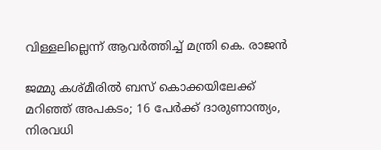വിള്ളലില്ലെന്ന് ആവർത്തിച്ച് മന്ത്രി കെ. രാജൻ

ജമ്മു കശ്മീരിൽ ബസ് കൊക്കയിലേക്ക് മറിഞ്ഞ് അപകടം; 16 പേർക്ക് ദാരുണാന്ത‍്യം, നിരവധി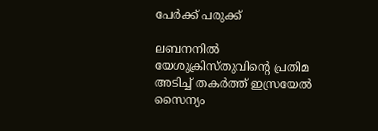പേർക്ക് പരുക്ക്

ലബനനിൽ യേശുക്രിസ്തുവിന്‍റെ പ്രതിമ അടിച്ച് തകർത്ത് ഇസ്രയേൽ സൈന‍്യം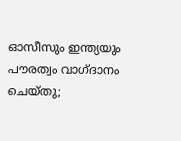ഓസീസും ഇന്ത‍്യയും പൗരത്വം വാഗ്ദാനം ചെയ്തു;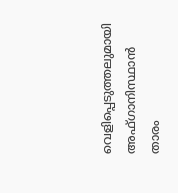വെളിപ്പെടുത്തലുമായി അഫ്ഗാനിസ്ഥാൻ താരം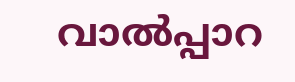വാൽപ്പാറ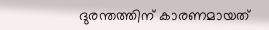ദുരന്തത്തിന് കാരണമായത്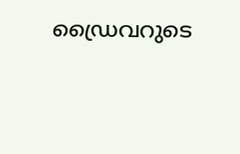ഡ്രൈവറുടെ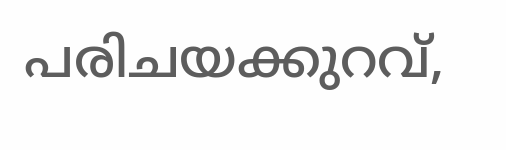പരിചയക്കുറവ്,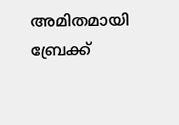അമിതമായി ബ്രേക്ക്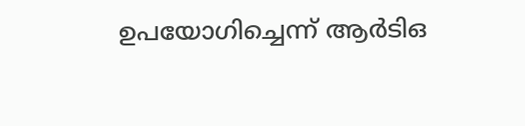ഉപയോഗിച്ചെന്ന് ആർടിഒ